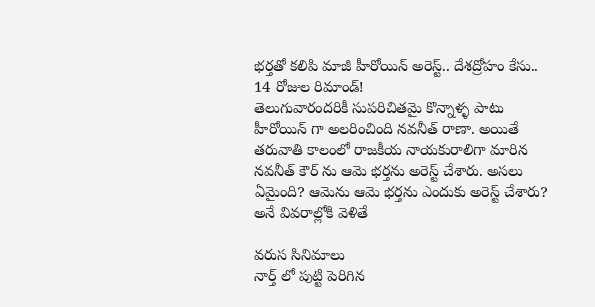భర్తతో కలిపి మాజీ హీరోయిన్ అరెస్ట్.. దేశద్రోహం కేసు.. 14 రోజుల రిమాండ్!
తెలుగువారందరికీ సుపరిచితమై కొన్నాళ్ళ పాటు హీరోయిన్ గా అలరించింది నవనీత్ రాణా. అయితే తరువాతి కాలంలో రాజకీయ నాయకురాలిగా మారిన నవనీత్ కౌర్ ను ఆమె భర్తను అరెస్ట్ చేశారు. అసలు ఏమైంది? ఆమెను ఆమె భర్తను ఎందుకు అరెస్ట్ చేశారు? అనే వివరాల్లోకి వెళితే

వరుస సినిమాలు
నార్త్ లో పుట్టి పెరిగిన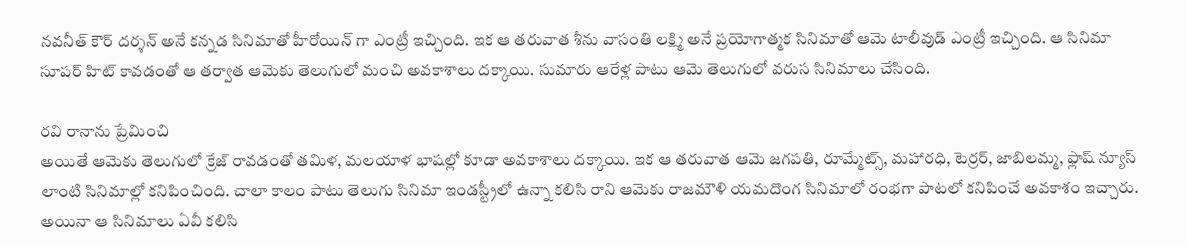నవనీత్ కౌర్ దర్శన్ అనే కన్నడ సినిమాతో హీరోయిన్ గా ఎంట్రీ ఇచ్చింది. ఇక ఆ తరువాత శీను వాసంతి లక్ష్మి అనే ప్రయోగాత్మక సినిమాతో ఆమె టాలీవుడ్ ఎంట్రీ ఇచ్చింది. ఆ సినిమా సూపర్ హిట్ కావడంతో ఆ తర్వాత ఆమెకు తెలుగులో మంచి అవకాశాలు దక్కాయి. సుమారు ఆరేళ్ల పాటు ఆమె తెలుగులో వరుస సినిమాలు చేసింది.

రవి రానాను ప్రేమించి
అయితే ఆమెకు తెలుగులో క్రేజ్ రావడంతో తమిళ, మలయాళ భాషల్లో కూడా అవకాశాలు దక్కాయి. ఇక ఆ తరువాత ఆమె జగపతి, రూమ్మేట్స్, మహారధి, టెర్రర్, జాబిలమ్మ, ఫ్లాష్ న్యూస్ లాంటి సినిమాల్లో కనిపించింది. చాలా కాలం పాటు తెలుగు సినిమా ఇండస్ట్రీలో ఉన్నా కలిసి రాని ఆమెకు రాజమౌళి యమదొంగ సినిమాలో రంభగా పాటలో కనిపించే అవకాశం ఇచ్చారు. అయినా ఆ సినిమాలు ఏవీ కలిసి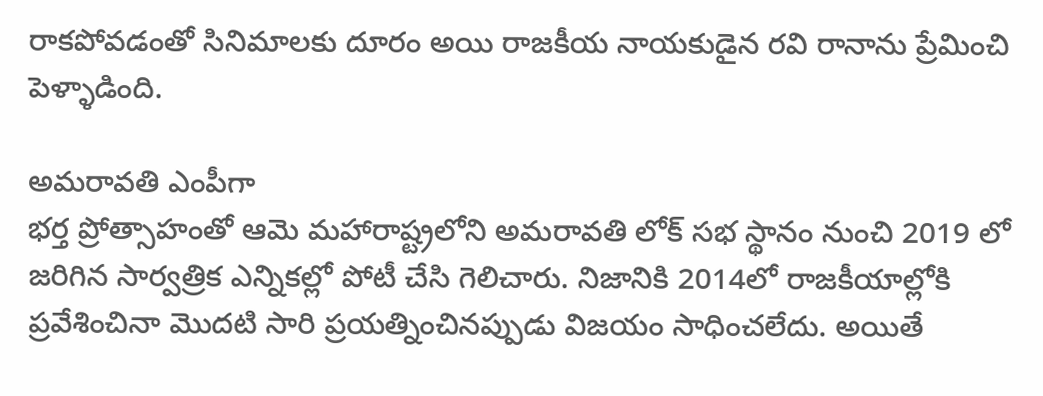రాకపోవడంతో సినిమాలకు దూరం అయి రాజకీయ నాయకుడైన రవి రానాను ప్రేమించి పెళ్ళాడింది.

అమరావతి ఎంపీగా
భర్త ప్రోత్సాహంతో ఆమె మహారాష్ట్రలోని అమరావతి లోక్ సభ స్థానం నుంచి 2019 లో జరిగిన సార్వత్రిక ఎన్నికల్లో పోటీ చేసి గెలిచారు. నిజానికి 2014లో రాజకీయాల్లోకి ప్రవేశించినా మొదటి సారి ప్రయత్నించినప్పుడు విజయం సాధించలేదు. అయితే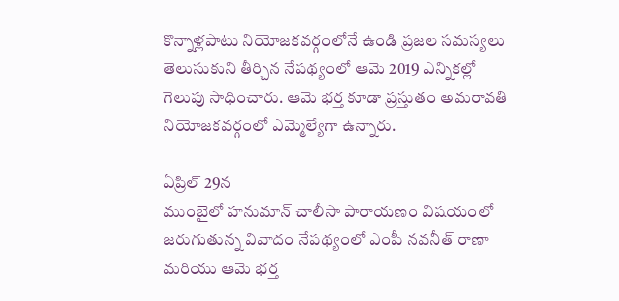కొన్నాళ్లపాటు నియోజకవర్గంలోనే ఉండి ప్రజల సమస్యలు తెలుసుకుని తీర్చిన నేపథ్యంలో ఆమె 2019 ఎన్నికల్లో గెలుపు సాధించారు. ఆమె భర్త కూడా ప్రస్తుతం అమరావతి నియోజకవర్గంలో ఎమ్మెల్యేగా ఉన్నారు.

ఏప్రిల్ 29న
ముంబైలో హనుమాన్ చాలీసా పారాయణం విషయంలో జరుగుతున్న వివాదం నేపథ్యంలో ఎంపీ నవనీత్ రాణా మరియు ఆమె భర్త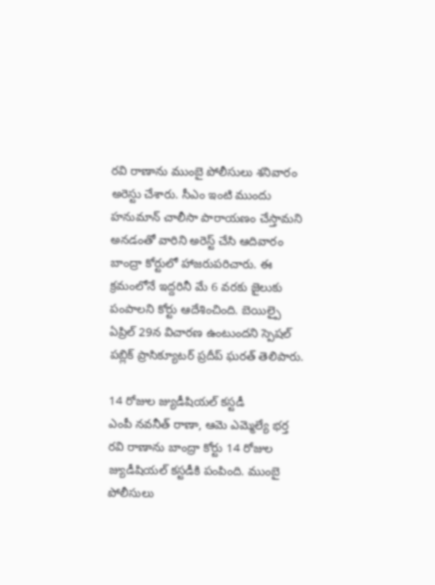రవి రాణాను ముంబై పోలీసులు శనివారం అరెస్టు చేశారు. సీఎం ఇంటి ముందు హనుమాన్ చాలీసా పారాయణం చేస్తామని అనడంతో వారిని అరెస్ట్ చేసి ఆదివారం బాంద్రా కోర్టులో హాజరుపరిచారు. ఈ క్రమంలోనే ఇద్దరినీ మే 6 వరకు జైలుకు పంపాలని కోర్టు ఆదేశించింది. బెయిల్పై ఏప్రిల్ 29న విచారణ ఉంటుందని స్పెషల్ పబ్లిక్ ప్రాసిక్యూటర్ ప్రదీప్ ఘరత్ తెలిపారు.

14 రోజుల జ్యుడీషియల్ కస్టడీ
ఎంపీ నవనీత్ రాణా, ఆమె ఎమ్మెల్యే భర్త రవి రాణాను బాంద్రా కోర్టు 14 రోజుల జ్యుడీషియల్ కస్టడీకి పంపింది. ముంబై పోలీసులు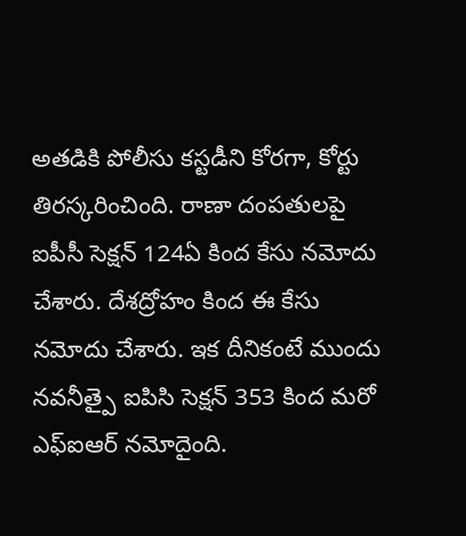అతడికి పోలీసు కస్టడీని కోరగా, కోర్టు తిరస్కరించింది. రాణా దంపతులపై ఐపీసీ సెక్షన్ 124ఏ కింద కేసు నమోదు చేశారు. దేశద్రోహం కింద ఈ కేసు నమోదు చేశారు. ఇక దీనికంటే ముందు నవనీత్పై ఐపిసి సెక్షన్ 353 కింద మరో ఎఫ్ఐఆర్ నమోదైంది.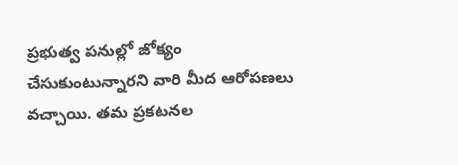ప్రభుత్వ పనుల్లో జోక్యం చేసుకుంటున్నారని వారి మీద ఆరోపణలు వచ్చాయి. తమ ప్రకటనల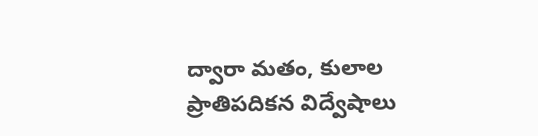ద్వారా మతం, కులాల ప్రాతిపదికన విద్వేషాలు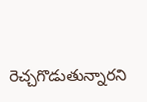రెచ్చగొడుతున్నారని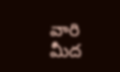వారి మీద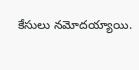కేసులు నమోదయ్యాయి.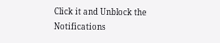Click it and Unblock the Notifications